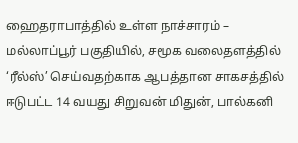ஹைதராபாத்தில் உள்ள நாச்சாரம் – மல்லாப்பூர் பகுதியில், சமூக வலைதளத்தில் ‘ரீல்ஸ்’ செய்வதற்காக ஆபத்தான சாகசத்தில் ஈடுபட்ட 14 வயது சிறுவன் மிதுன், பால்கனி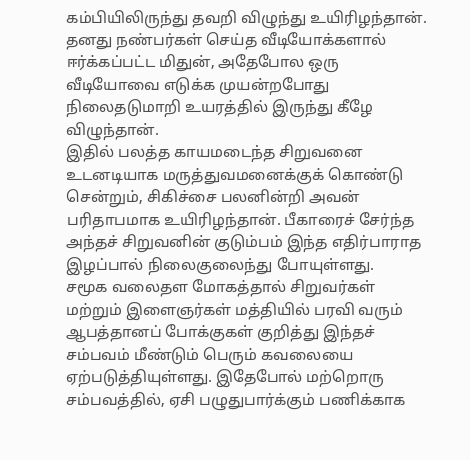கம்பியிலிருந்து தவறி விழுந்து உயிரிழந்தான். தனது நண்பர்கள் செய்த வீடியோக்களால் ஈர்க்கப்பட்ட மிதுன், அதேபோல ஒரு வீடியோவை எடுக்க முயன்றபோது நிலைதடுமாறி உயரத்தில் இருந்து கீழே விழுந்தான்.
இதில் பலத்த காயமடைந்த சிறுவனை உடனடியாக மருத்துவமனைக்குக் கொண்டு சென்றும், சிகிச்சை பலனின்றி அவன் பரிதாபமாக உயிரிழந்தான். பீகாரைச் சேர்ந்த அந்தச் சிறுவனின் குடும்பம் இந்த எதிர்பாராத இழப்பால் நிலைகுலைந்து போயுள்ளது.
சமூக வலைதள மோகத்தால் சிறுவர்கள் மற்றும் இளைஞர்கள் மத்தியில் பரவி வரும் ஆபத்தானப் போக்குகள் குறித்து இந்தச் சம்பவம் மீண்டும் பெரும் கவலையை ஏற்படுத்தியுள்ளது. இதேபோல் மற்றொரு சம்பவத்தில், ஏசி பழுதுபார்க்கும் பணிக்காக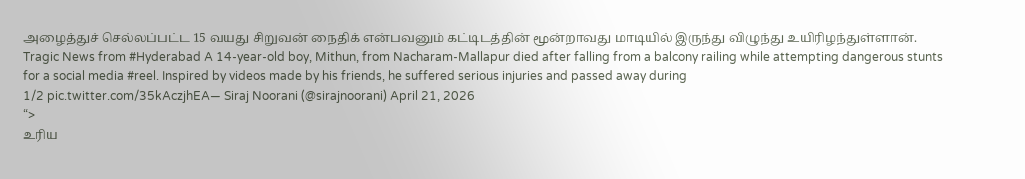அழைத்துச் செல்லப்பட்ட 15 வயது சிறுவன் நைதிக் என்பவனும் கட்டிடத்தின் மூன்றாவது மாடியில் இருந்து விழுந்து உயிரிழந்துள்ளான்.
Tragic News from #Hyderabad A 14-year-old boy, Mithun, from Nacharam-Mallapur died after falling from a balcony railing while attempting dangerous stunts for a social media #reel. Inspired by videos made by his friends, he suffered serious injuries and passed away during
1/2 pic.twitter.com/35kAczjhEA— Siraj Noorani (@sirajnoorani) April 21, 2026
“>
உரிய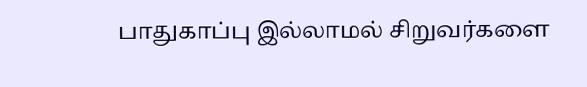பாதுகாப்பு இல்லாமல் சிறுவர்களை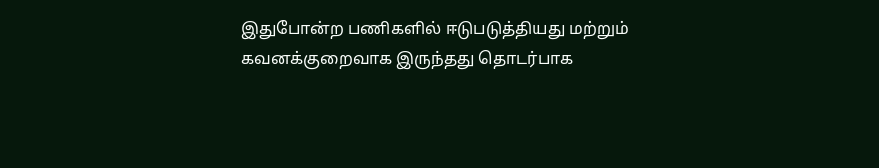இதுபோன்ற பணிகளில் ஈடுபடுத்தியது மற்றும் கவனக்குறைவாக இருந்தது தொடர்பாக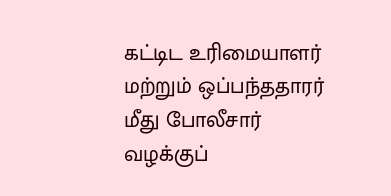கட்டிட உரிமையாளர் மற்றும் ஒப்பந்ததாரர் மீது போலீசார் வழக்குப்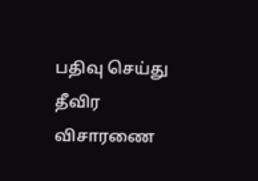பதிவு செய்து தீவிர விசாரணை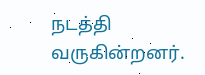நடத்தி வருகின்றனர்.